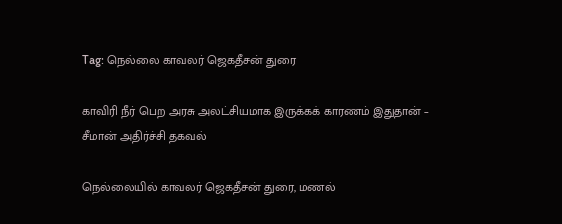Tag: நெல்லை காவலர் ஜெகதீசன் துரை

காவிரி நீர் பெற அரசு அலட்சியமாக இருக்கக் காரணம் இதுதான் – சீமான் அதிர்ச்சி தகவல்

நெல்லையில் காவலர் ஜெகதீசன் துரை, மணல்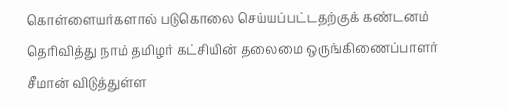கொள்ளையர்களால் படுகொலை செய்யப்பட்டதற்குக் கண்டனம் தெரிவித்து நாம் தமிழர் கட்சியின் தலைமை ஒருங்கிணைப்பாளர் சீமான் விடுத்துள்ள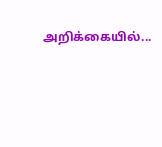அறிக்கையில்...